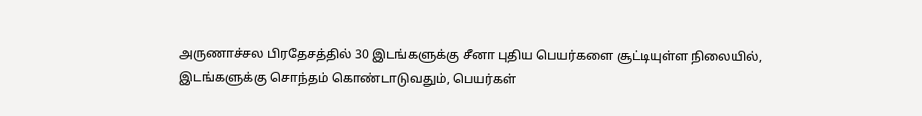அருணாச்சல பிரதேசத்தில் 30 இடங்களுக்கு சீனா புதிய பெயர்களை சூட்டியுள்ள நிலையில், இடங்களுக்கு சொந்தம் கொண்டாடுவதும், பெயர்கள்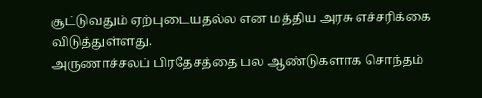சூட்டுவதும் ஏற்புடையதல்ல என மத்திய அரசு எச்சரிக்கை விடுத்துள்ளது.
அருணாச்சலப் பிரதேசத்தை பல ஆண்டுகளாக சொந்தம்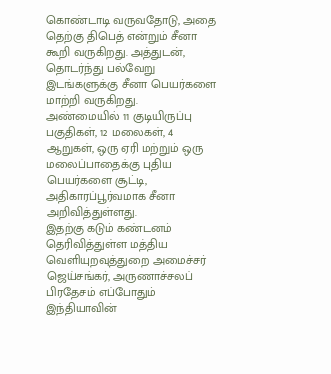கொண்டாடி வருவதோடு, அதை தெற்கு திபெத் என்றும் சீனா கூறி வருகிறது. அத்துடன், தொடர்ந்து பல்வேறு இடங்களுக்கு சீனா பெயர்களை மாற்றி வருகிறது.
அண்மையில் 11 குடியிருப்பு பகுதிகள், 12 மலைகள், 4 ஆறுகள், ஒரு ஏரி மற்றும் ஒரு மலைப்பாதைக்கு புதிய பெயர்களை சூட்டி, அதிகாரப்பூர்வமாக சீனா அறிவித்துள்ளது.
இதற்கு கடும் கண்டனம் தெரிவித்துள்ள மத்திய வெளியுறவுத்துறை அமைச்சர் ஜெய்சங்கர், அருணாச்சலப் பிரதேசம் எப்போதும் இந்தியாவின்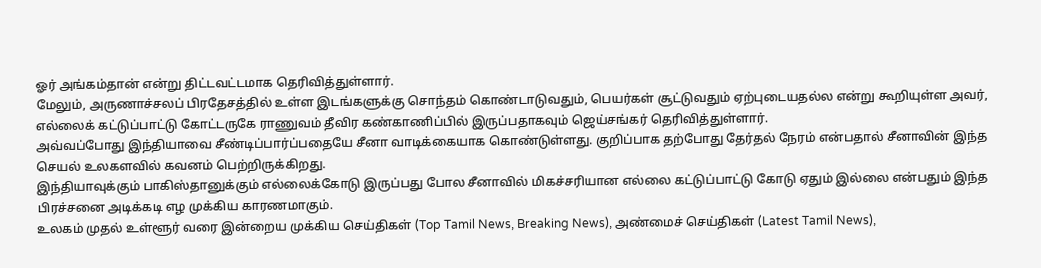ஓர் அங்கம்தான் என்று திட்டவட்டமாக தெரிவித்துள்ளார்.
மேலும், அருணாச்சலப் பிரதேசத்தில் உள்ள இடங்களுக்கு சொந்தம் கொண்டாடுவதும், பெயர்கள் சூட்டுவதும் ஏற்புடையதல்ல என்று கூறியுள்ள அவர், எல்லைக் கட்டுப்பாட்டு கோட்டருகே ராணுவம் தீவிர கண்காணிப்பில் இருப்பதாகவும் ஜெய்சங்கர் தெரிவித்துள்ளார்.
அவ்வப்போது இந்தியாவை சீண்டிப்பார்ப்பதையே சீனா வாடிக்கையாக கொண்டுள்ளது. குறிப்பாக தற்போது தேர்தல் நேரம் என்பதால் சீனாவின் இந்த செயல் உலகளவில் கவனம் பெற்றிருக்கிறது.
இந்தியாவுக்கும் பாகிஸ்தானுக்கும் எல்லைக்கோடு இருப்பது போல சீனாவில் மிகச்சரியான எல்லை கட்டுப்பாட்டு கோடு ஏதும் இல்லை என்பதும் இந்த பிரச்சனை அடிக்கடி எழ முக்கிய காரணமாகும்.
உலகம் முதல் உள்ளூர் வரை இன்றைய முக்கிய செய்திகள் (Top Tamil News, Breaking News), அண்மைச் செய்திகள் (Latest Tamil News),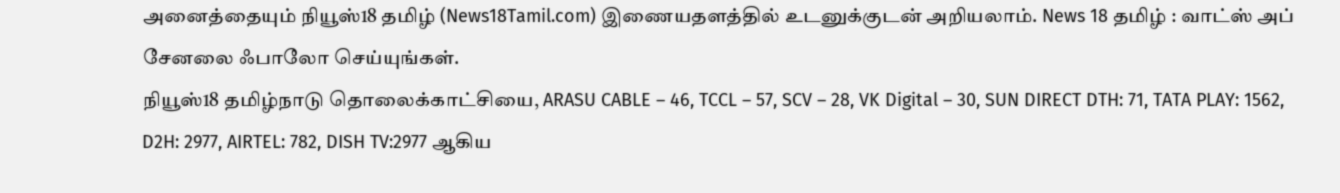அனைத்தையும் நியூஸ்18 தமிழ் (News18Tamil.com) இணையதளத்தில் உடனுக்குடன் அறியலாம். News 18 தமிழ் : வாட்ஸ் அப் சேனலை ஃபாலோ செய்யுங்கள்.
நியூஸ்18 தமிழ்நாடு தொலைக்காட்சியை, ARASU CABLE – 46, TCCL – 57, SCV – 28, VK Digital – 30, SUN DIRECT DTH: 71, TATA PLAY: 1562, D2H: 2977, AIRTEL: 782, DISH TV:2977 ஆகிய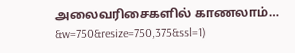அலைவரிசைகளில் காணலாம்…
&w=750&resize=750,375&ssl=1)